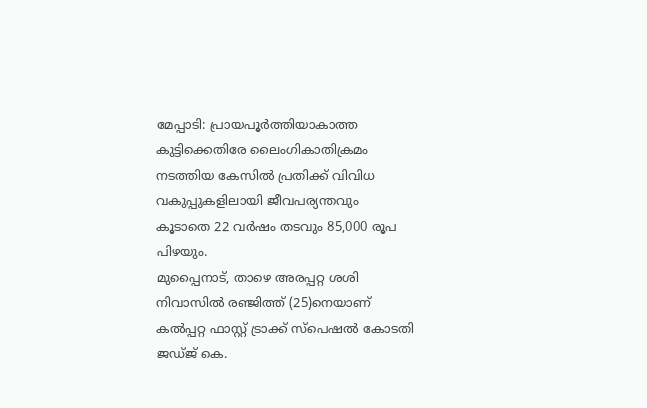മേപ്പാടി: പ്രായപൂർത്തിയാകാത്ത കുട്ടിക്കെതിരേ ലൈംഗികാതിക്രമം നടത്തിയ കേസിൽ പ്രതിക്ക് വിവിധ വകുപ്പുകളിലായി ജീവപര്യന്തവും കൂടാതെ 22 വർഷം തടവും 85,000 രൂപ പിഴയും.
മുപ്പൈനാട്, താഴെ അരപ്പറ്റ ശശി നിവാസിൽ രഞ്ജിത്ത് (25)നെയാണ് കൽപ്പറ്റ ഫാസ്റ്റ് ട്രാക്ക് സ്പെഷൽ കോടതി ജഡ്ജ് കെ.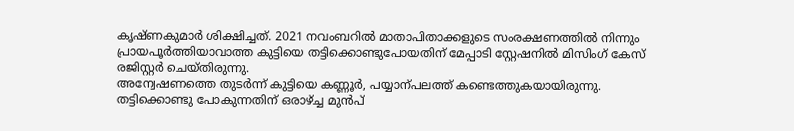കൃഷ്ണകുമാർ ശിക്ഷിച്ചത്. 2021 നവംബറിൽ മാതാപിതാക്കളുടെ സംരക്ഷണത്തിൽ നിന്നും പ്രായപൂർത്തിയാവാത്ത കുട്ടിയെ തട്ടിക്കൊണ്ടുപോയതിന് മേപ്പാടി സ്റ്റേഷനിൽ മിസിംഗ് കേസ് രജിസ്റ്റർ ചെയ്തിരുന്നു.
അന്വേഷണത്തെ തുടർന്ന് കുട്ടിയെ കണ്ണൂർ, പയ്യാന്പലത്ത് കണ്ടെത്തുകയായിരുന്നു. തട്ടിക്കൊണ്ടു പോകുന്നതിന് ഒരാഴ്ച്ച മുൻപ്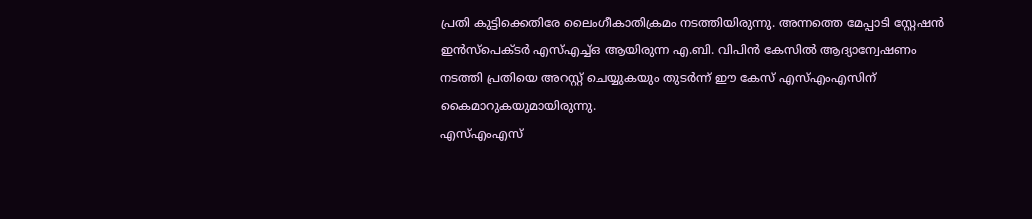പ്രതി കുട്ടിക്കെതിരേ ലൈംഗീകാതിക്രമം നടത്തിയിരുന്നു. അന്നത്തെ മേപ്പാടി സ്റ്റേഷൻ ഇൻസ്പെക്ടർ എസ്എച്ച്ഒ ആയിരുന്ന എ.ബി. വിപിൻ കേസിൽ ആദ്യാന്വേഷണം നടത്തി പ്രതിയെ അറസ്റ്റ് ചെയ്യുകയും തുടർന്ന് ഈ കേസ് എസ്എംഎസിന് കൈമാറുകയുമായിരുന്നു.
എസ്എംഎസ്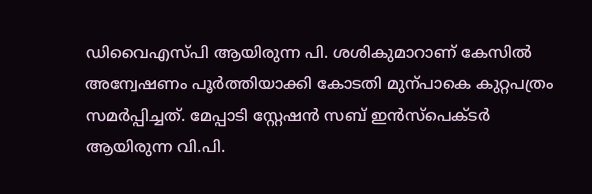ഡിവൈഎസ്പി ആയിരുന്ന പി. ശശികുമാറാണ് കേസിൽ അന്വേഷണം പൂർത്തിയാക്കി കോടതി മുന്പാകെ കുറ്റപത്രം സമർപ്പിച്ചത്. മേപ്പാടി സ്റ്റേഷൻ സബ് ഇൻസ്പെക്ടർ ആയിരുന്ന വി.പി.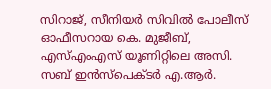സിറാജ്, സീനിയർ സിവിൽ പോലീസ് ഓഫീസറായ കെ. മുജീബ്, എസ്എംഎസ് യൂണിറ്റിലെ അസി. സബ് ഇൻസ്പെക്ടർ എ.ആർ.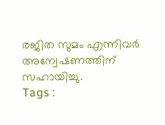രജിത സുമം എന്നിവർ അന്വേഷണത്തിന് സഹായിച്ചു.
Tags :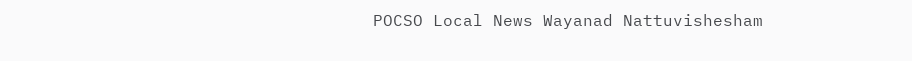POCSO Local News Wayanad Nattuvishesham